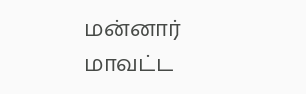மன்னார் மாவட்ட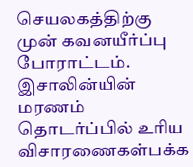செயலகத்திற்கு முன் கவனயீர்ப்பு போராட்டம். இசாலின்யின் மரணம் தொடர்ப்பில் உரிய விசாரணைகள்பக்க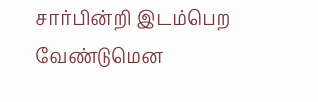சார்பின்றி இடம்பெற வேண்டுமென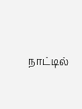நாட்டில்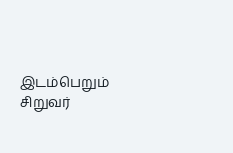இடம்பெறும் சிறுவர்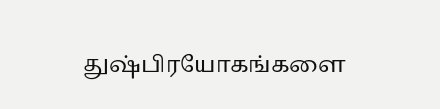துஷ்பிரயோகங்களை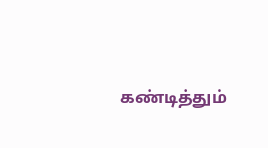கண்டித்தும்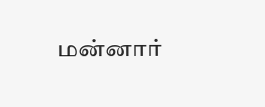மன்னார்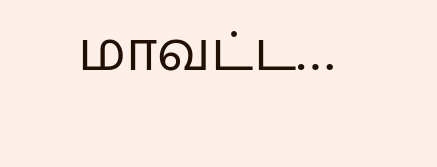மாவட்ட…